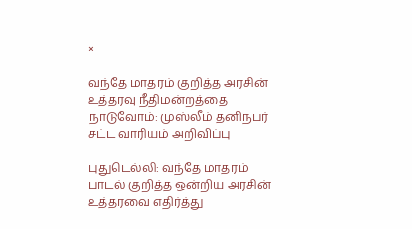×

வந்தே மாதரம் குறித்த அரசின் உத்தரவு நீதிமன்றத்தை நாடுவோம்: முஸ்லீம் தனிநபர் சட்ட வாரியம் அறிவிப்பு

புதுடெல்லி: வந்தே மாதரம் பாடல் குறித்த ஒன்றிய அரசின் உத்தரவை எதிர்த்து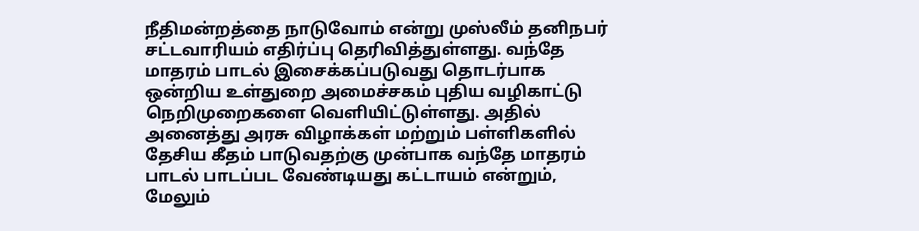நீதிமன்றத்தை நாடுவோம் என்று முஸ்லீம் தனிநபர் சட்டவாரியம் எதிர்ப்பு தெரிவித்துள்ளது. வந்தே மாதரம் பாடல் இசைக்கப்படுவது தொடர்பாக ஒன்றிய உள்துறை அமைச்சகம் புதிய வழிகாட்டு நெறிமுறைகளை வெளியிட்டுள்ளது. அதில் அனைத்து அரசு விழாக்கள் மற்றும் பள்ளிகளில் தேசிய கீதம் பாடுவதற்கு முன்பாக வந்தே மாதரம் பாடல் பாடப்பட வேண்டியது கட்டாயம் என்றும், மேலும்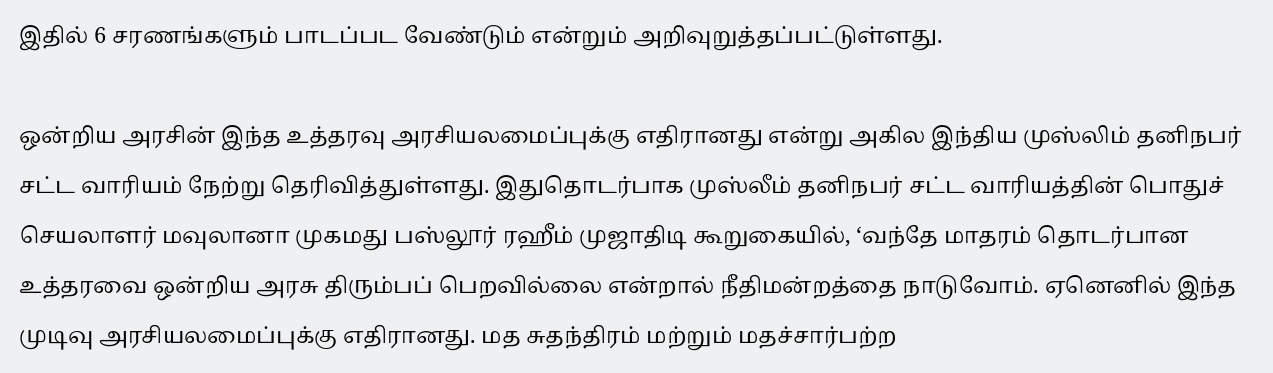இதில் 6 சரணங்களும் பாடப்பட வேண்டும் என்றும் அறிவுறுத்தப்பட்டுள்ளது.

ஒன்றிய அரசின் இந்த உத்தரவு அரசியலமைப்புக்கு எதிரானது என்று அகில இந்திய முஸ்லிம் தனிநபர் சட்ட வாரியம் நேற்று தெரிவித்துள்ளது. இதுதொடர்பாக முஸ்லீம் தனிநபர் சட்ட வாரியத்தின் பொதுச் செயலாளர் மவுலானா முகமது பஸ்லூர் ரஹீம் முஜாதிடி கூறுகையில், ‘வந்தே மாதரம் தொடர்பான உத்தரவை ஒன்றிய அரசு திரும்பப் பெறவில்லை என்றால் நீதிமன்றத்தை நாடுவோம். ஏனெனில் இந்த முடிவு அரசியலமைப்புக்கு எதிரானது. மத சுதந்திரம் மற்றும் மதச்சார்பற்ற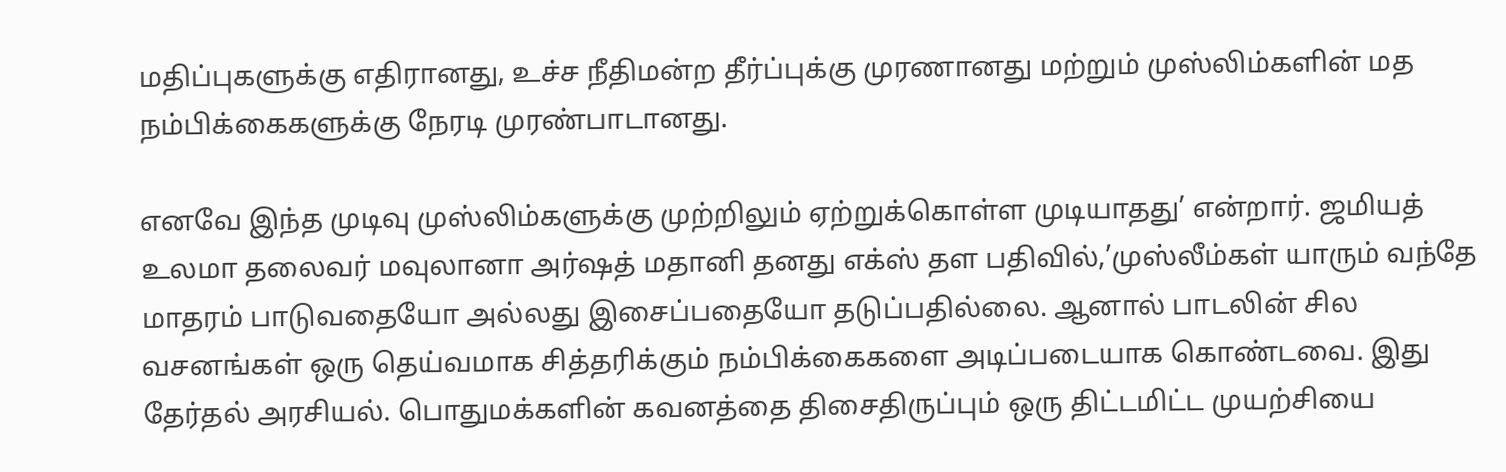மதிப்புகளுக்கு எதிரானது, உச்ச நீதிமன்ற தீர்ப்புக்கு முரணானது மற்றும் முஸ்லிம்களின் மத நம்பிக்கைகளுக்கு நேரடி முரண்பாடானது.

எனவே இந்த முடிவு முஸ்லிம்களுக்கு முற்றிலும் ஏற்றுக்கொள்ள முடியாதது’ என்றார். ஜமியத் உலமா தலைவர் மவுலானா அர்ஷத் மதானி தனது எக்ஸ் தள பதிவில்,’முஸ்லீம்கள் யாரும் வந்தே மாதரம் பாடுவதையோ அல்லது இசைப்பதையோ தடுப்பதில்லை. ஆனால் பாடலின் சில வசனங்கள் ஒரு தெய்வமாக சித்தரிக்கும் நம்பிக்கைகளை அடிப்படையாக கொண்டவை. இது தேர்தல் அரசியல். பொதுமக்களின் கவனத்தை திசைதிருப்பும் ஒரு திட்டமிட்ட முயற்சியை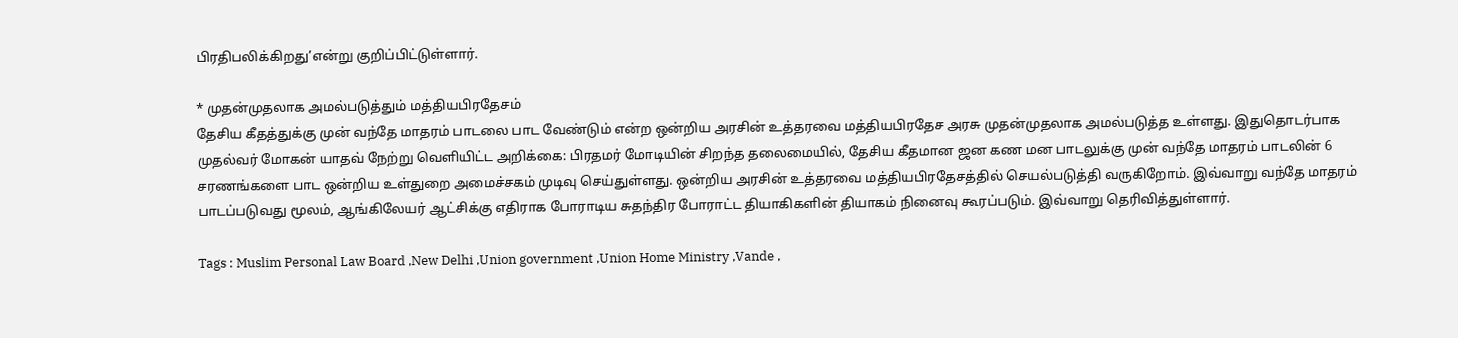பிரதிபலிக்கிறது’என்று குறிப்பிட்டுள்ளார்.

* முதன்முதலாக அமல்படுத்தும் மத்தியபிரதேசம்
தேசிய கீதத்துக்கு முன் வந்தே மாதரம் பாடலை பாட வேண்டும் என்ற ஒன்றிய அரசின் உத்தரவை மத்தியபிரதேச அரசு முதன்முதலாக அமல்படுத்த உள்ளது. இதுதொடர்பாக முதல்வர் மோகன் யாதவ் நேற்று வௌியிட்ட அறிக்கை: பிரதமர் மோடியின் சிறந்த தலைமையில், தேசிய கீதமான ஜன கண மன பாடலுக்கு முன் வந்தே மாதரம் பாடலின் 6 சரணங்களை பாட ஒன்றிய உள்துறை அமைச்சகம் முடிவு செய்துள்ளது. ஒன்றிய அரசின் உத்தரவை மத்தியபிரதேசத்தில் செயல்படுத்தி வருகிறோம். இவ்வாறு வந்தே மாதரம் பாடப்படுவது மூலம், ஆங்கிலேயர் ஆட்சிக்கு எதிராக போராடிய சுதந்திர போராட்ட தியாகிகளின் தியாகம் நினைவு கூரப்படும். இவ்வாறு தெரிவித்துள்ளார்.

Tags : Muslim Personal Law Board ,New Delhi ,Union government ,Union Home Ministry ,Vande ,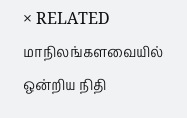× RELATED மாநிலங்களவையில் ஒன்றிய நிதி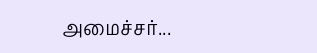அமைச்சர்...